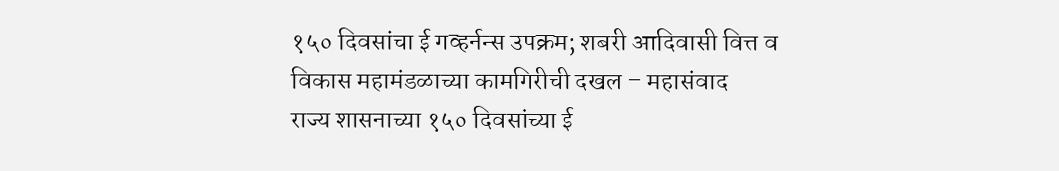१५० दिवसांचा ई गव्हर्नन्स उपक्रम; शबरी आदिवासी वित्त व विकास महामंडळाच्या कामगिरीची दखल – महासंवाद
राज्य शासनाच्या १५० दिवसांच्या ई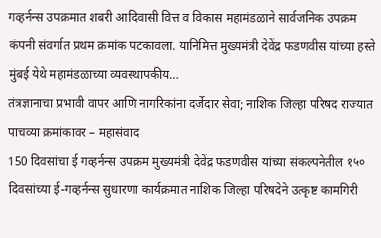गव्हर्नन्स उपक्रमात शबरी आदिवासी वित्त व विकास महामंडळाने सार्वजनिक उपक्रम कंपनी संवर्गात प्रथम क्रमांक पटकावला. यानिमित्त मुख्यमंत्री देवेंद्र फडणवीस यांच्या हस्ते मुंबई येथे महामंडळाच्या व्यवस्थापकीय…
तंत्रज्ञानाचा प्रभावी वापर आणि नागरिकांना दर्जेदार सेवा; नाशिक जिल्हा परिषद राज्यात पाचव्या क्रमांकावर – महासंवाद
150 दिवसांचा ई गव्हर्नन्स उपक्रम मुख्यमंत्री देवेंद्र फडणवीस यांच्या संकल्पनेतील १५० दिवसांच्या ई-गव्हर्नन्स सुधारणा कार्यक्रमात नाशिक जिल्हा परिषदेने उत्कृष्ट कामगिरी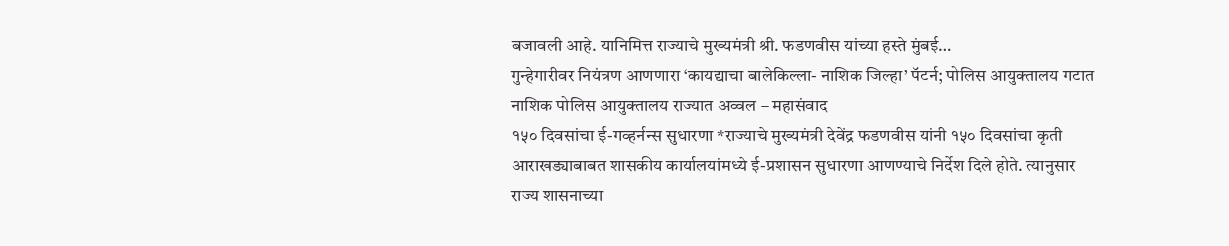बजावली आहे. यानिमित्त राज्याचे मुख्यमंत्री श्री. फडणवीस यांच्या हस्ते मुंबई…
गुन्हेगारीवर नियंत्रण आणणारा ‘कायद्याचा बालेकिल्ला- नाशिक जिल्हा’ पॅटर्न; पोलिस आयुक्तालय गटात नाशिक पोलिस आयुक्तालय राज्यात अव्वल – महासंवाद
१५० दिवसांचा ई-गव्हर्नन्स सुधारणा *राज्याचे मुख्यमंत्री देवेंद्र फडणवीस यांनी १५० दिवसांचा कृती आराखड्याबाबत शासकीय कार्यालयांमध्ये ई-प्रशासन सुधारणा आणण्याचे निर्देश दिले होते. त्यानुसार राज्य शासनाच्या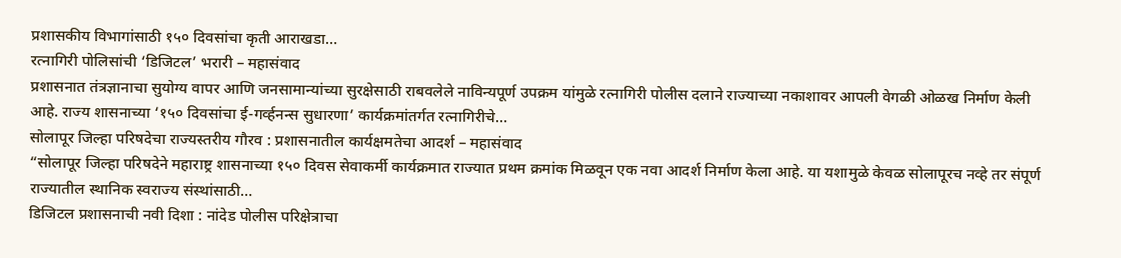प्रशासकीय विभागांसाठी १५० दिवसांचा कृती आराखडा…
रत्नागिरी पोलिसांची ‘डिजिटल’ भरारी – महासंवाद
प्रशासनात तंत्रज्ञानाचा सुयोग्य वापर आणि जनसामान्यांच्या सुरक्षेसाठी राबवलेले नाविन्यपूर्ण उपक्रम यांमुळे रत्नागिरी पोलीस दलाने राज्याच्या नकाशावर आपली वेगळी ओळख निर्माण केली आहे. राज्य शासनाच्या ‘१५० दिवसांचा ई-गर्व्हनन्स सुधारणा’ कार्यक्रमांतर्गत रत्नागिरीचे…
सोलापूर जिल्हा परिषदेचा राज्यस्तरीय गौरव : प्रशासनातील कार्यक्षमतेचा आदर्श – महासंवाद
“सोलापूर जिल्हा परिषदेने महाराष्ट्र शासनाच्या १५० दिवस सेवाकर्मी कार्यक्रमात राज्यात प्रथम क्रमांक मिळवून एक नवा आदर्श निर्माण केला आहे. या यशामुळे केवळ सोलापूरच नव्हे तर संपूर्ण राज्यातील स्थानिक स्वराज्य संस्थांसाठी…
डिजिटल प्रशासनाची नवी दिशा : नांदेड पोलीस परिक्षेत्राचा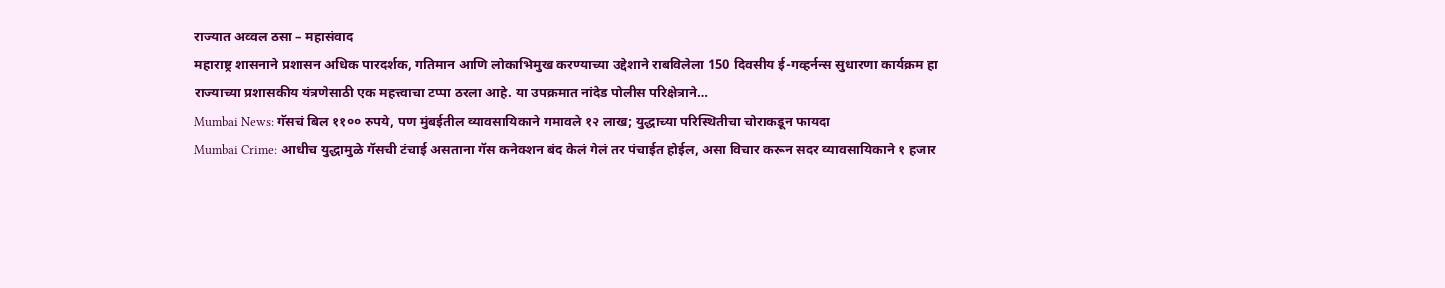राज्यात अव्वल ठसा – महासंवाद
महाराष्ट्र शासनाने प्रशासन अधिक पारदर्शक, गतिमान आणि लोकाभिमुख करण्याच्या उद्देशाने राबविलेला 150 दिवसीय ई-गव्हर्नन्स सुधारणा कार्यक्रम हा राज्याच्या प्रशासकीय यंत्रणेसाठी एक महत्त्वाचा टप्पा ठरला आहे. या उपक्रमात नांदेड पोलीस परिक्षेत्राने…
Mumbai News: गॅसचं बिल ११०० रुपये, पण मुंबईतील व्यावसायिकाने गमावले १२ लाख; युद्धाच्या परिस्थितीचा चोराकडून फायदा
Mumbai Crime: आधीच युद्धामुळे गॅसची टंचाई असताना गॅस कनेक्शन बंद केलं गेलं तर पंचाईत होईल, असा विचार करून सदर व्यावसायिकाने १ हजार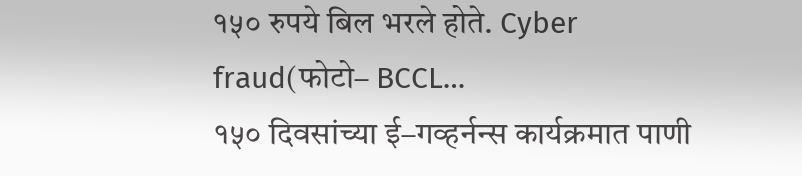१५० रुपये बिल भरले होते. Cyber fraud(फोटो– BCCL…
१५० दिवसांच्या ई–गव्हर्नन्स कार्यक्रमात पाणी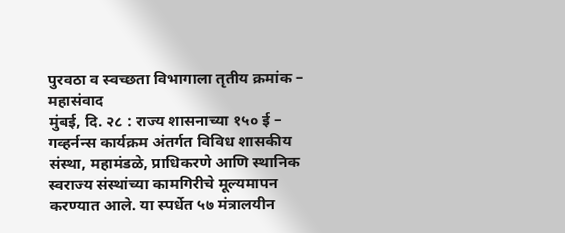पुरवठा व स्वच्छता विभागाला तृतीय क्रमांक – महासंवाद
मुंबई, दि. २८ : राज्य शासनाच्या १५० ई – गव्हर्नन्स कार्यक्रम अंतर्गत विविध शासकीय संस्था, महामंडळे, प्राधिकरणे आणि स्थानिक स्वराज्य संस्थांच्या कामगिरीचे मूल्यमापन करण्यात आले. या स्पर्धेत ५७ मंत्रालयीन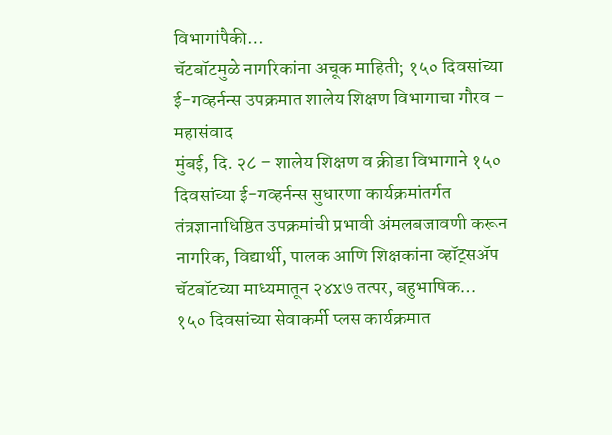विभागांपैकी…
चॅटबॉटमुळे नागरिकांना अचूक माहिती; १५० दिवसांच्या ई-गव्हर्नन्स उपक्रमात शालेय शिक्षण विभागाचा गौरव – महासंवाद
मुंबई, दि. २८ – शालेय शिक्षण व क्रीडा विभागाने १५० दिवसांच्या ई-गव्हर्नन्स सुधारणा कार्यक्रमांतर्गत तंत्रज्ञानाधिष्ठित उपक्रमांची प्रभावी अंमलबजावणी करून नागरिक, विद्यार्थी, पालक आणि शिक्षकांना व्हॉट्सॲप चॅटबॉटच्या माध्यमातून २४x७ तत्पर, बहुभाषिक…
१५० दिवसांच्या सेवाकर्मी प्लस कार्यक्रमात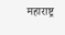महाराष्ट्र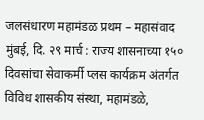जलसंधारण महामंडळ प्रथम – महासंवाद
मुंबई, दि. २९ मार्च : राज्य शासनाच्या १५० दिवसांचा सेवाकर्मी प्लस कार्यक्रम अंतर्गत विविध शासकीय संस्था, महामंडळे,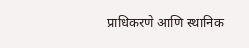प्राधिकरणे आणि स्थानिक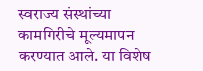स्वराज्य संस्थांच्या कामगिरीचे मूल्यमापन करण्यात आले. या विशेष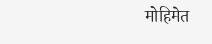मोहिमेत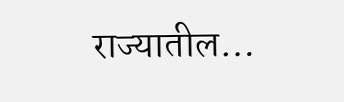राज्यातील…